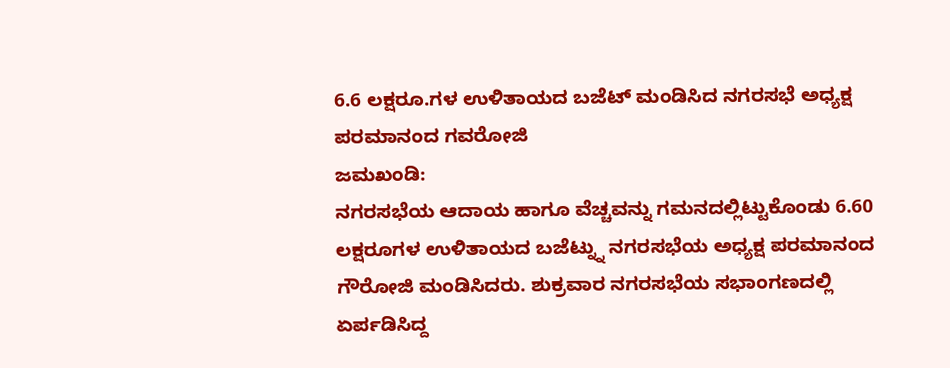6.6 ಲಕ್ಷರೂ.ಗಳ ಉಳಿತಾಯದ ಬಜೆಟ್ ಮಂಡಿಸಿದ ನಗರಸಭೆ ಅಧ್ಯಕ್ಷ ಪರಮಾನಂದ ಗವರೋಜಿ
ಜಮಖಂಡಿ:
ನಗರಸಭೆಯ ಆದಾಯ ಹಾಗೂ ವೆಚ್ಚವನ್ನು ಗಮನದಲ್ಲಿಟ್ಟುಕೊಂಡು 6.60 ಲಕ್ಷರೂಗಳ ಉಳಿತಾಯದ ಬಜೆಟ್ನ್ನು ನಗರಸಭೆಯ ಅಧ್ಯಕ್ಷ ಪರಮಾನಂದ ಗೌರೋಜಿ ಮಂಡಿಸಿದರು. ಶುಕ್ರವಾರ ನಗರಸಭೆಯ ಸಭಾಂಗಣದಲ್ಲಿ ಏರ್ಪಡಿಸಿದ್ದ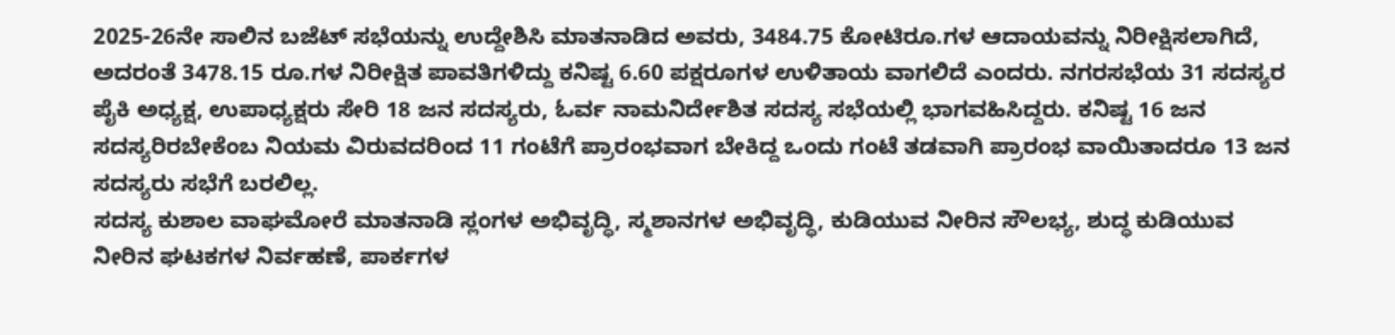2025-26ನೇ ಸಾಲಿನ ಬಜೆಟ್ ಸಭೆಯನ್ನು ಉದ್ದೇಶಿಸಿ ಮಾತನಾಡಿದ ಅವರು, 3484.75 ಕೋಟಿರೂ.ಗಳ ಆದಾಯವನ್ನು ನಿರೀಕ್ಷಿಸಲಾಗಿದೆ, ಅದರಂತೆ 3478.15 ರೂ.ಗಳ ನಿರೀಕ್ಷಿತ ಪಾವತಿಗಳಿದ್ದು ಕನಿಷ್ಟ 6.60 ಪಕ್ಷರೂಗಳ ಉಳಿತಾಯ ವಾಗಲಿದೆ ಎಂದರು. ನಗರಸಭೆಯ 31 ಸದಸ್ಯರ ಪೈಕಿ ಅಧ್ಯಕ್ಷ, ಉಪಾಧ್ಯಕ್ಷರು ಸೇರಿ 18 ಜನ ಸದಸ್ಯರು, ಓರ್ವ ನಾಮನಿರ್ದೇಶಿತ ಸದಸ್ಯ ಸಭೆಯಲ್ಲಿ ಭಾಗವಹಿಸಿದ್ದರು. ಕನಿಷ್ಟ 16 ಜನ ಸದಸ್ಯರಿರಬೇಕೆಂಬ ನಿಯಮ ವಿರುವದರಿಂದ 11 ಗಂಟೆಗೆ ಪ್ರಾರಂಭವಾಗ ಬೇಕಿದ್ದ ಒಂದು ಗಂಟೆ ತಡವಾಗಿ ಪ್ರಾರಂಭ ವಾಯಿತಾದರೂ 13 ಜನ ಸದಸ್ಯರು ಸಭೆಗೆ ಬರಲಿಲ್ಲ.
ಸದಸ್ಯ ಕುಶಾಲ ವಾಘಮೋರೆ ಮಾತನಾಡಿ ಸ್ಲಂಗಳ ಅಭಿವೃದ್ಧಿ, ಸ್ಮಶಾನಗಳ ಅಭಿವೃದ್ಧಿ, ಕುಡಿಯುವ ನೀರಿನ ಸೌಲಭ್ಯ, ಶುದ್ಧ ಕುಡಿಯುವ ನೀರಿನ ಘಟಕಗಳ ನಿರ್ವಹಣೆ, ಪಾರ್ಕಗಳ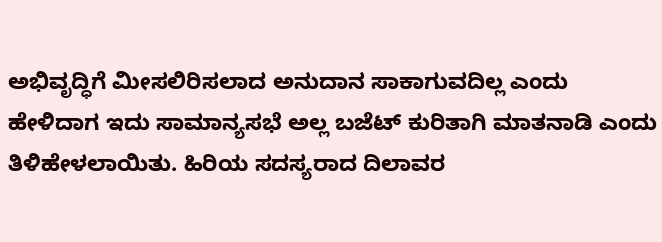ಅಭಿವೃದ್ಧಿಗೆ ಮೀಸಲಿರಿಸಲಾದ ಅನುದಾನ ಸಾಕಾಗುವದಿಲ್ಲ ಎಂದು ಹೇಳಿದಾಗ ಇದು ಸಾಮಾನ್ಯಸಭೆ ಅಲ್ಲ ಬಜೆಟ್ ಕುರಿತಾಗಿ ಮಾತನಾಡಿ ಎಂದು ತಿಳಿಹೇಳಲಾಯಿತು. ಹಿರಿಯ ಸದಸ್ಯರಾದ ದಿಲಾವರ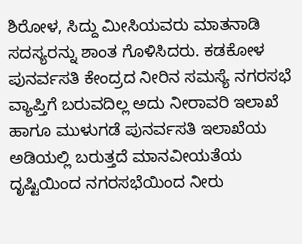ಶಿರೋಳ, ಸಿದ್ದು ಮೀಸಿಯವರು ಮಾತನಾಡಿ ಸದಸ್ಯರನ್ನು ಶಾಂತ ಗೊಳಿಸಿದರು. ಕಡಕೋಳ ಪುನರ್ವಸತಿ ಕೇಂದ್ರದ ನೀರಿನ ಸಮಸ್ಯೆ ನಗರಸಭೆ ವ್ಯಾಪ್ತಿಗೆ ಬರುವದಿಲ್ಲ ಅದು ನೀರಾವರಿ ಇಲಾಖೆ ಹಾಗೂ ಮುಳುಗಡೆ ಪುನರ್ವಸತಿ ಇಲಾಖೆಯ ಅಡಿಯಲ್ಲಿ ಬರುತ್ತದೆ ಮಾನವೀಯತೆಯ ದೃಷ್ಟಿಯಿಂದ ನಗರಸಭೆಯಿಂದ ನೀರು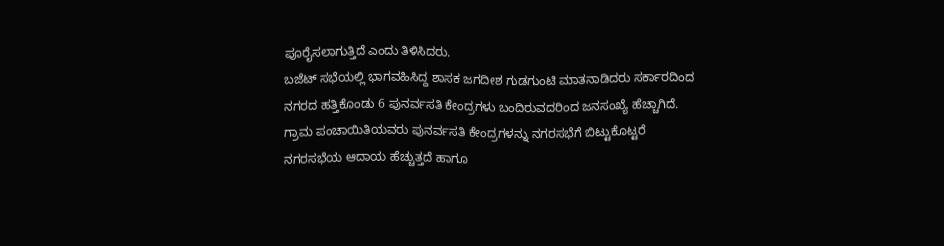ಪೂರೈಸಲಾಗುತ್ತಿದೆ ಎಂದು ತಿಳಿಸಿದರು.
ಬಜೆಟ್ ಸಭೆಯಲ್ಲಿ ಭಾಗವಹಿಸಿದ್ದ ಶಾಸಕ ಜಗದೀಶ ಗುಡಗುಂಟಿ ಮಾತನಾಡಿದರು ಸರ್ಕಾರದಿಂದ ನಗರದ ಹತ್ತಿಕೊಂಡು 6 ಪುನರ್ವಸತಿ ಕೇಂದ್ರಗಳು ಬಂದಿರುವದರಿಂದ ಜನಸಂಖ್ಯೆ ಹೆಚ್ಚಾಗಿದೆ. ಗ್ರಾಮ ಪಂಚಾಯಿತಿಯವರು ಪುನರ್ವಸತಿ ಕೇಂದ್ರಗಳನ್ನು ನಗರಸಭೆಗೆ ಬಿಟ್ಟುಕೊಟ್ಟರೆ ನಗರಸಭೆಯ ಆದಾಯ ಹೆಚ್ಚುತ್ತದೆ ಹಾಗೂ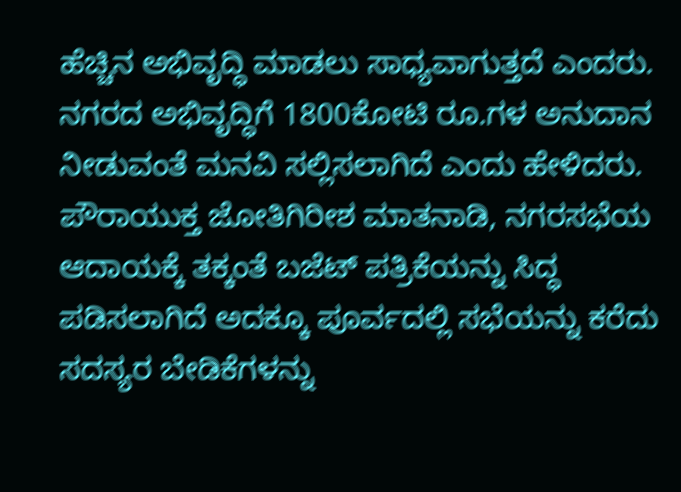ಹೆಚ್ಚಿನ ಅಭಿವೃದ್ಧಿ ಮಾಡಲು ಸಾಧ್ಯವಾಗುತ್ತದೆ ಎಂದರು. ನಗರದ ಅಭಿವೃದ್ಧಿಗೆ 1800ಕೋಟಿ ರೂ.ಗಳ ಅನುದಾನ ನೀಡುವಂತೆ ಮನವಿ ಸಲ್ಲಿಸಲಾಗಿದೆ ಎಂದು ಹೇಳಿದರು.
ಪೌರಾಯುಕ್ತ ಜೋತಿಗಿರೀಶ ಮಾತನಾಡಿ, ನಗರಸಭೆಯ ಆದಾಯಕ್ಕೆ ತಕ್ಕಂತೆ ಬಜೆಟ್ ಪತ್ರಿಕೆಯನ್ನು ಸಿದ್ಧ ಪಡಿಸಲಾಗಿದೆ ಅದಕ್ಕೂ ಪೂರ್ವದಲ್ಲಿ ಸಭೆಯನ್ನು ಕರೆದು ಸದಸ್ಯರ ಬೇಡಿಕೆಗಳನ್ನು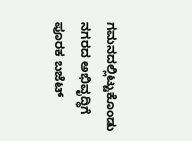ಗಮನದಲ್ಲಿಟ್ಟುಕೊಂಡು ನಗರದ ಅಭಿವೃದ್ಧಿಗೆ ಪೂರಕ ಬಜೆಟ್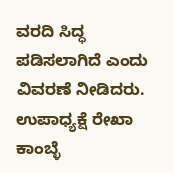ವರದಿ ಸಿದ್ಧ ಪಡಿಸಲಾಗಿದೆ ಎಂದು ವಿವರಣೆ ನೀಡಿದರು. ಉಪಾಧ್ಯಕ್ಷೆ ರೇಖಾ ಕಾಂಬ್ಳೆ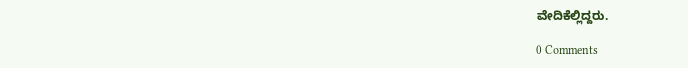ವೇದಿಕೆಲ್ಲಿದ್ದರು.

0 Comments